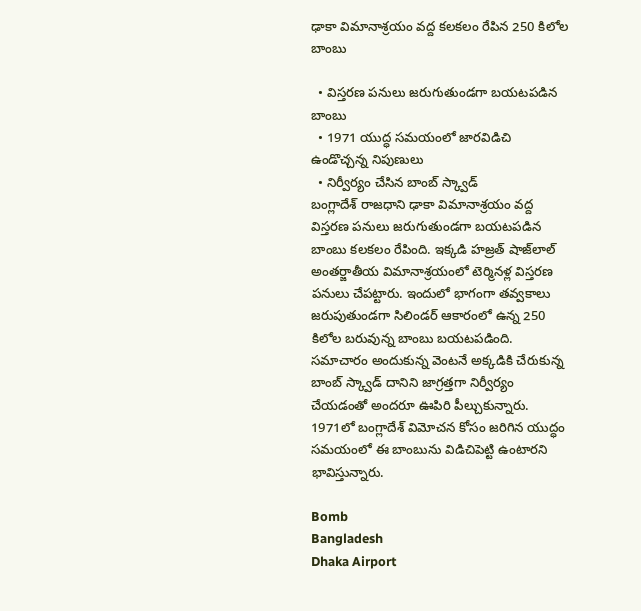ఢాకా విమానాశ్రయం వద్ద కలకలం రేపిన 250 కిలోల బాంబు

  • విస్తరణ పనులు జరుగుతుండగా బయటపడిన బాంబు
  • 1971 యుద్ధ సమయంలో జారవిడిచి ఉండొచ్చన్న నిపుణులు
  • నిర్వీర్యం చేసిన బాంబ్ స్క్వాడ్
బంగ్లాదేశ్ రాజధాని ఢాకా విమానాశ్రయం వద్ద విస్తరణ పనులు జరుగుతుండగా బయటపడిన బాంబు కలకలం రేపింది. ఇక్కడి హజ్రత్ షాజ్‌లాల్ అంతర్జాతీయ విమానాశ్రయంలో టెర్మినళ్ల విస్తరణ పనులు చేపట్టారు. ఇందులో భాగంగా తవ్వకాలు జరుపుతుండగా సిలిండర్ ఆకారంలో ఉన్న 250 కిలోల బరువున్న బాంబు బయటపడింది. సమాచారం అందుకున్న వెంటనే అక్కడికి చేరుకున్న బాంబ్ స్క్వాడ్ దానిని జాగ్రత్తగా నిర్వీర్యం చేయడంతో అందరూ ఊపిరి పీల్చుకున్నారు. 1971లో బంగ్లాదేశ్ విమోచన కోసం జరిగిన యుద్ధం సమయంలో ఈ బాంబును విడిచిపెట్టి ఉంటారని భావిస్తున్నారు.

Bomb
Bangladesh
Dhaka Airport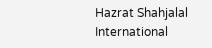Hazrat Shahjalal International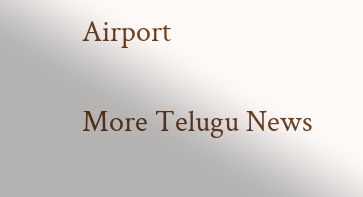Airport

More Telugu News